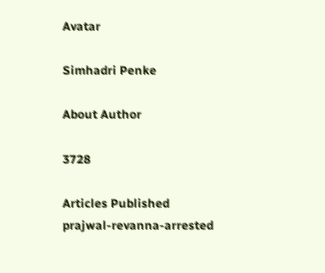Avatar

Simhadri Penke

About Author

3728

Articles Published
prajwal-revanna-arrested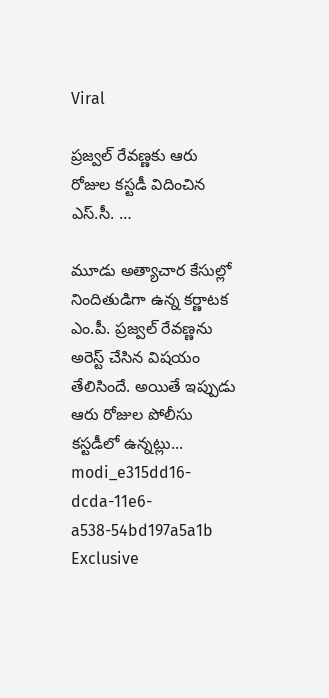Viral

ప్రజ్వల్ రేవణ్ణకు ఆరు రోజుల కస్టడీ విదించిన ఎస్.సీ. …

మూడు అత్యాచార కేసుల్లో నిందితుడిగా ఉన్న కర్ణాటక ఎం.పీ. ప్రజ్వల్ రేవణ్ణను అరెస్ట్ చేసిన విషయం తేలిసిందే. అయితే ఇప్పుడు ఆరు రోజుల పోలీసు కస్టడీలో ఉన్నట్లు...
modi_e315dd16-dcda-11e6-a538-54bd197a5a1b
Exclusive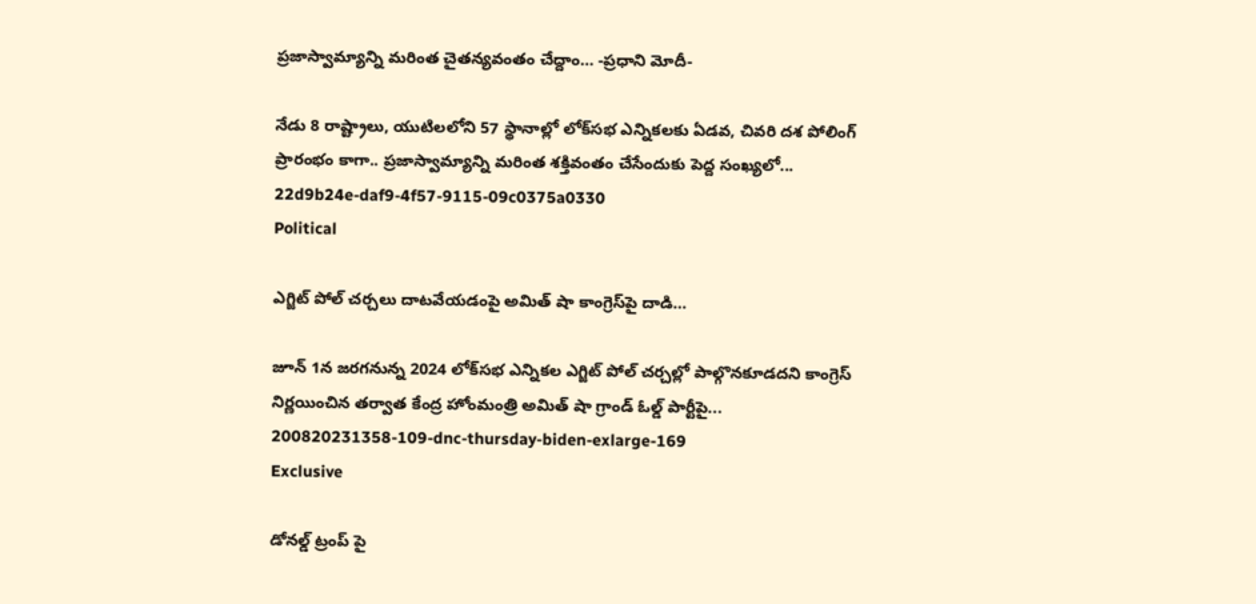ప్రజాస్వామ్యాన్ని మరింత చైతన్యవంతం చేద్దాం… -ప్రధాని మోదీ-

నేడు 8 రాష్ట్రాలు, యుటిలలోని 57 స్థానాల్లో లోక్‌సభ ఎన్నికలకు ఏడవ, చివరి దశ పోలింగ్ ప్రారంభం కాగా.. ప్రజాస్వామ్యాన్ని మరింత శక్తివంతం చేసేందుకు పెద్ద సంఖ్యలో...
22d9b24e-daf9-4f57-9115-09c0375a0330
Political

ఎగ్జిట్ పోల్ చర్చలు దాటవేయడంపై అమిత్ షా కాంగ్రెస్‌పై దాడి…

జూన్ 1న జరగనున్న 2024 లోక్‌సభ ఎన్నికల ఎగ్జిట్ పోల్ చర్చల్లో పాల్గొనకూడదని కాంగ్రెస్ నిర్ణయించిన తర్వాత కేంద్ర హోంమంత్రి అమిత్ షా గ్రాండ్ ఓల్డ్ పార్టీపై...
200820231358-109-dnc-thursday-biden-exlarge-169
Exclusive

డోనల్డ్ ట్రంప్ పై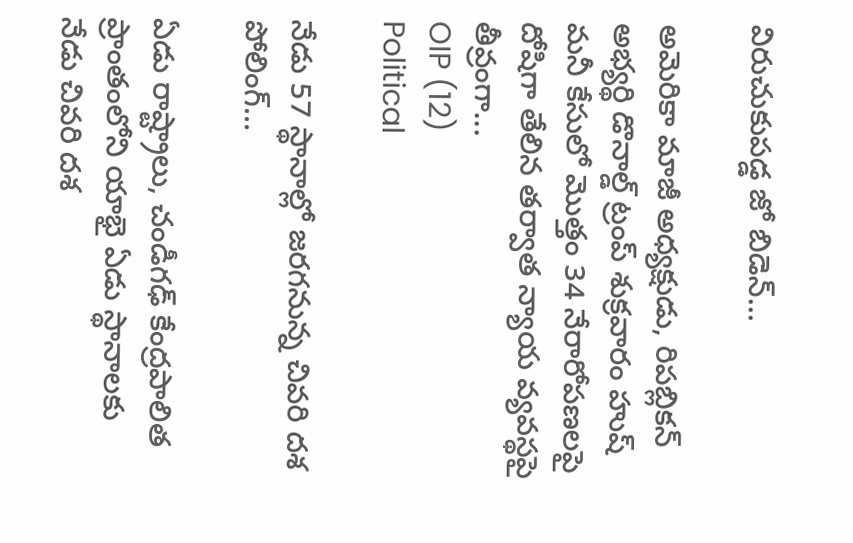విరుచుకుపడ్డ జో బిడెన్…

అమెరికా మాజీ అధ్యక్షుడు, రిపబ్లికన్ అభ్యర్థి డొనాల్డ్ ట్రంప్ శుక్రవారం హుష్ మనీ కేసులో మొత్తం 34 నేరారోపణలపై దోషిగా తేలిన తర్వాత న్యాయ వ్యవస్థపై తీవ్రంగా...
OIP (12)
Political

నేడు 57 స్థానాల్లో జరగనున్న చివరి దశ పోలింగ్…

ఏడు రాష్ట్రాలు, చండీగఢ్ కేంద్రపాలిత ప్రాంతంలోని యాభై ఏడు స్థానాలకు నేడు చివరి దశ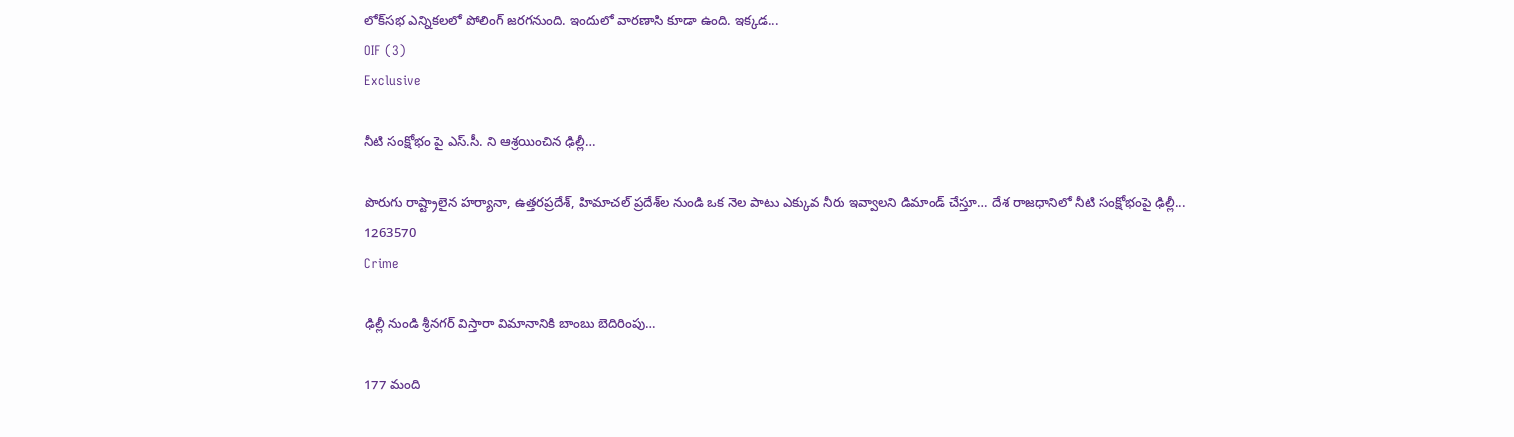లోక్‌సభ ఎన్నికలలో పోలింగ్ జరగనుంది. ఇందులో వారణాసి కూడా ఉంది. ఇక్కడ...
OIF (3)
Exclusive

నీటి సంక్షోభం పై ఎస్.సీ. ని ఆశ్రయించిన ఢిల్లీ…

పొరుగు రాష్ట్రాలైన హర్యానా, ఉత్తరప్రదేశ్, హిమాచల్ ప్రదేశ్‌ల నుండి ఒక నెల పాటు ఎక్కువ నీరు ఇవ్వాలని డిమాండ్ చేస్తూ… దేశ రాజధానిలో నీటి సంక్షోభంపై ఢిల్లీ...
1263570
Crime

ఢిల్లీ నుండి శ్రీనగర్ విస్తారా విమానానికి బాంబు బెదిరింపు…

177 మంది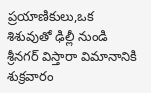ప్రయాణికులు,ఒక శిశువుతో ఢిల్లీ నుండి శ్రీనగర్ విస్తారా విమానానికి శుక్రవారం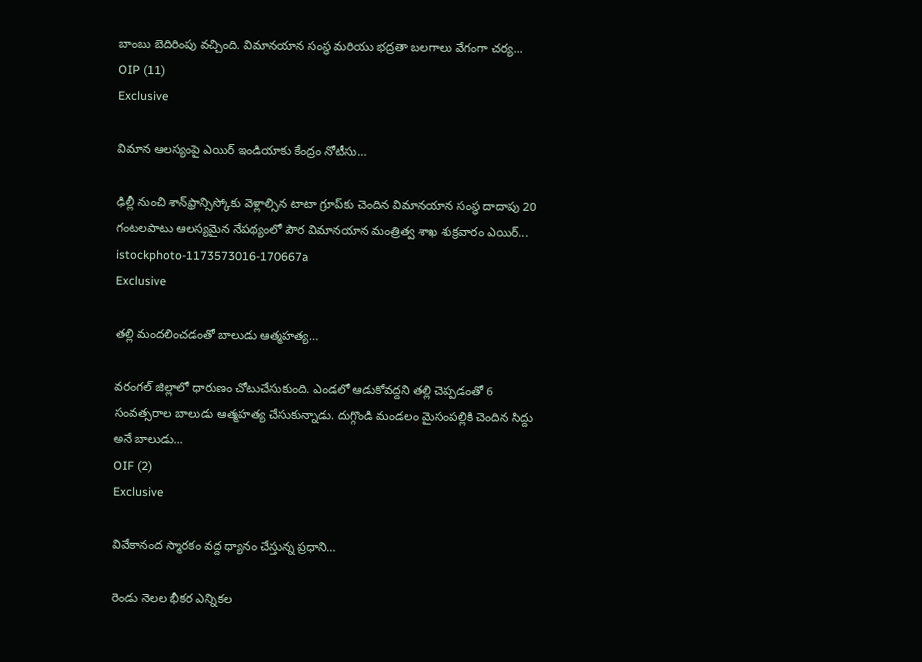బాంబు బెదిరింపు వచ్చింది. విమానయాన సంస్థ మరియు భద్రతా బలగాలు వేగంగా చర్య...
OIP (11)
Exclusive

విమాన ఆలస్యంపై ఎయిర్ ఇండియాకు కేంద్రం నోటీసు…

ఢిల్లీ నుంచి శాన్‌ఫ్రాన్సిస్కోకు వెళ్లాల్సిన టాటా గ్రూప్‌కు చెందిన విమానయాన సంస్థ దాదాపు 20 గంటలపాటు ఆలస్యమైన నేపథ్యంలో పౌర విమానయాన మంత్రిత్వ శాఖ శుక్రవారం ఎయిర్...
istockphoto-1173573016-170667a
Exclusive

తల్లి మందలించడంతో బాలుడు ఆత్మహత్య…

వరంగల్ జిల్లాలో ధారుణం చోటుచేసుకుంది. ఎండలో ఆడుకోవద్దని తల్లి చెప్పడంతో 6 సంవత్సరాల బాలుడు ఆత్మహత్య చేసుకున్నాడు. దుగ్గొండి మండలం మైసంపల్లికి చెందిన సిద్దు అనే బాలుడు...
OIF (2)
Exclusive

వివేకానంద స్మారకం వద్ద ధ్యానం చేస్తున్న ప్రధాని…

రెండు నెలల భీకర ఎన్నికల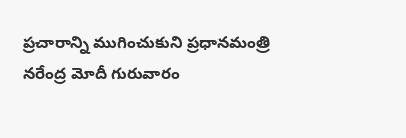ప్రచారాన్ని ముగించుకుని ప్రధానమంత్రి నరేంద్ర మోదీ గురువారం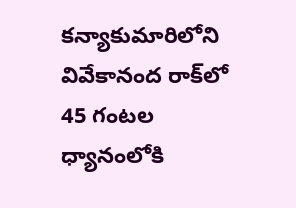కన్యాకుమారిలోని వివేకానంద రాక్‌లో 45 గంటల ధ్యానంలోకి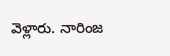వెళ్లారు. నారింజ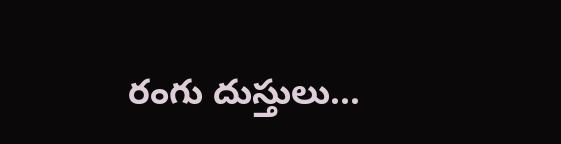రంగు దుస్తులు...